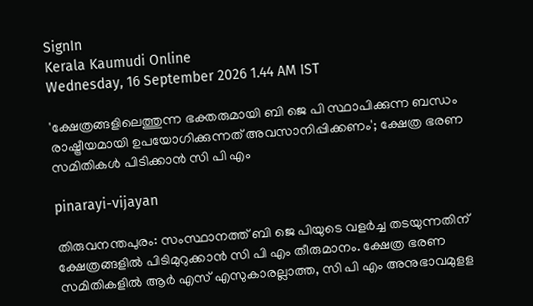SignIn
Kerala Kaumudi Online
Wednesday, 16 September 2026 1.44 AM IST

'ക്ഷേത്രങ്ങളിലെത്തുന്ന ഭക്തരുമായി ബി ജെ പി സ്ഥാപിക്കുന്ന ബന്ധം രാഷ്ട്രീയമായി ഉപയോഗിക്കുന്നത് അവസാനിപ്പിക്കണം'; ക്ഷേത്ര ഭരണ സമിതികൾ പിടിക്കാൻ സി പി എം

pinarayi-vijayan

തിരുവനന്തപുരം: സംസ്ഥാനത്ത് ബി ജെ പിയുടെ വളർച്ച തടയുന്നതിന് ക്ഷേത്രങ്ങളിൽ പിടിമുറുക്കാൻ സി പി എം തീരുമാനം. ക്ഷേത്ര ഭരണ സമിതികളിൽ ആർ എസ് എസുകാരല്ലാത്ത, സി പി എം അനുഭാവമുളള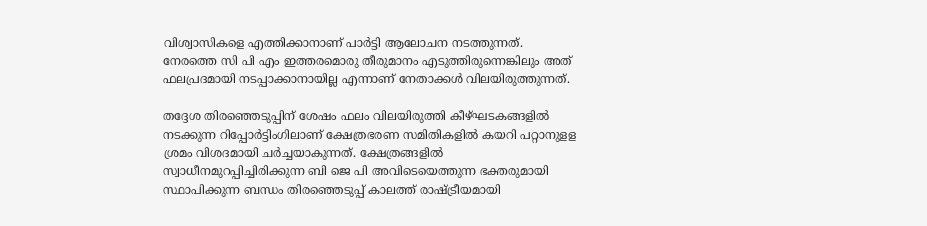വിശ്വാസികളെ എത്തിക്കാനാണ് പാർട്ടി ആലോചന നടത്തുന്നത്. നേരത്തെ സി പി എം ഇത്തരമൊരു തീരുമാനം എടുത്തിരുന്നെങ്കിലും അത് ഫലപ്രദമായി നടപ്പാക്കാനായില്ല എന്നാണ് നേതാക്കൾ വിലയിരുത്തുന്നത്.

തദ്ദേശ തിരഞ്ഞെടുപ്പിന് ശേഷം ഫലം വിലയിരുത്തി കീഴ്ഘടകങ്ങളിൽ നടക്കുന്ന റിപ്പോർട്ടിംഗിലാണ് ക്ഷേത്രഭരണ സമിതികളിൽ കയറി പറ്റാനുളള ശ്രമം വിശദമായി ചർച്ചയാകുന്നത്. ക്ഷേത്രങ്ങളിൽ സ്വാധീനമുറപ്പിച്ചിരിക്കുന്ന ബി ജെ പി അവിടെയെത്തുന്ന ഭക്തരുമായി സ്ഥാപിക്കുന്ന ബന്ധം തിരഞ്ഞെടുപ്പ് കാലത്ത് രാഷ്ട്രീയമായി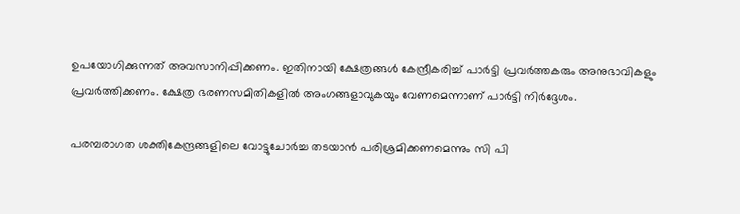ഉപയോഗിക്കുന്നത് അവസാനിപ്പിക്കണം. ഇതിനായി ക്ഷേത്രങ്ങൾ കേന്ദ്രീകരിച്ച് പാർട്ടി പ്രവർത്തകരും അനുഭാവികളും പ്രവർത്തിക്കണം. ക്ഷേത്ര ഭരണസമിതികളിൽ അംഗങ്ങളാവുകയും വേണമെന്നാണ് പാർട്ടി നിർദ്ദേശം.

പരമ്പരാഗത ശക്തികേന്ദ്രങ്ങളിലെ വോട്ടുചോർച്ച തടയാൻ പരിശ്രമിക്കണമെന്നും സി പി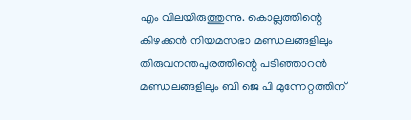എം വിലയിരുത്തുന്നു. കൊല്ലത്തിന്റെ കിഴക്കൻ നിയമസഭാ മണ്ഡലങ്ങളിലും തിരുവനന്തപുരത്തിന്റെ പടിഞ്ഞാറൻ മണ്ഡലങ്ങളിലും ബി ജെ പി മുന്നേറ്റത്തിന്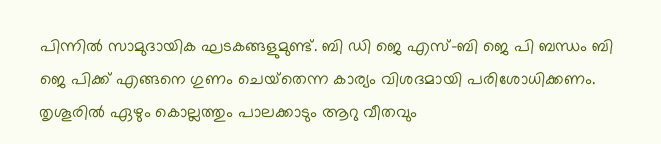പിന്നിൽ സാമുദായിക ഘടകങ്ങളുമുണ്ട്. ബി ഡി ജെ എസ്–ബി ജെ പി ബന്ധം ബി ജെ പിക്ക് എങ്ങനെ ഗുണം ചെയ്‌തെന്ന കാര്യം വിശദമായി പരിശോധിക്കണം. തൃശൂരിൽ ഏഴും കൊല്ലത്തും പാലക്കാടും ആറു വീതവും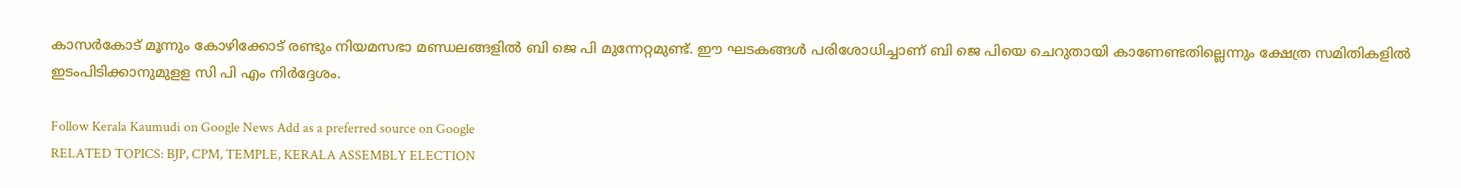കാസർകോട് മൂന്നും കോഴിക്കോട് രണ്ടും നിയമസഭാ മണ്ഡലങ്ങളിൽ ബി ജെ പി മുന്നേറ്റമുണ്ട്. ഈ ഘടകങ്ങൾ പരിശോധിച്ചാണ് ബി ജെ പിയെ ചെറുതായി കാണേണ്ടതില്ലെന്നും ക്ഷേത്ര സമിതികളിൽ ഇടംപിടിക്കാനുമുളള സി പി എം നിർദ്ദേശം.

Follow Kerala Kaumudi on Google News Add as a preferred source on Google
RELATED TOPICS: BJP, CPM, TEMPLE, KERALA ASSEMBLY ELECTION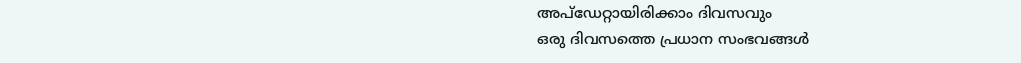അപ്ഡേറ്റായിരിക്കാം ദിവസവും
ഒരു ദിവസത്തെ പ്രധാന സംഭവങ്ങൾ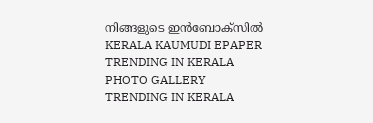നിങ്ങളുടെ ഇൻബോക്സിൽ
KERALA KAUMUDI EPAPER
TRENDING IN KERALA
PHOTO GALLERY
TRENDING IN KERALA